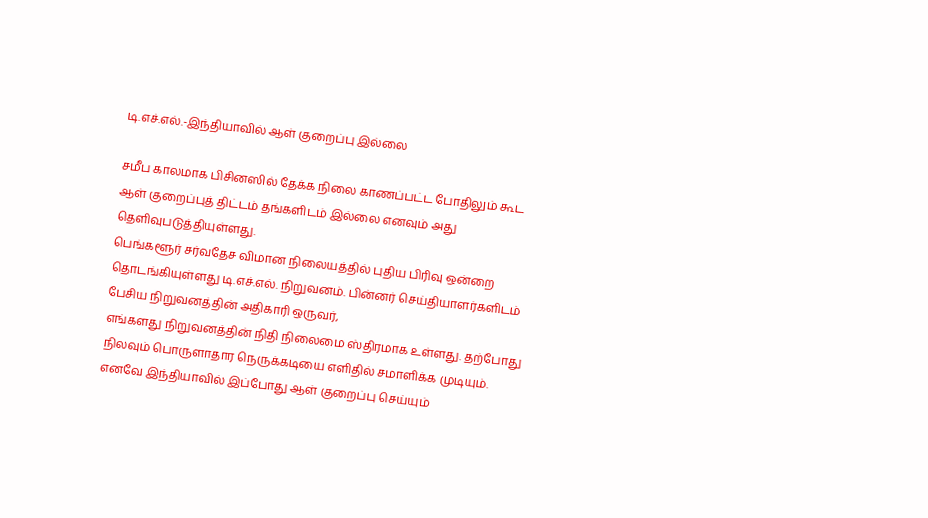டி.எச்.எல்.-இந்தியாவில் ஆள் குறைப்பு இல்லை

சமீப காலமாக பிசினஸில் தேக்க நிலை காணப்பட்ட போதிலும் கூட ஆள் குறைப்புத் திட்டம் தங்களிடம் இல்லை எனவும் அது தெளிவுபடுத்தியுள்ளது.
பெங்களூர் சர்வதேச விமான நிலையத்தில் புதிய பிரிவு ஒன்றை தொடங்கியுள்ளது டி.எச்.எல். நிறுவனம். பின்னர் செய்தியாளர்களிடம் பேசிய நிறுவனத்தின் அதிகாரி ஒருவர்,
எங்களது நிறுவனத்தின் நிதி நிலைமை ஸ்திரமாக உள்ளது. தற்போது நிலவும் பொருளாதார நெருக்கடியை எளிதில் சமாளிக்க முடியும்.
எனவே இந்தியாவில் இப்போது ஆள் குறைப்பு செய்யும்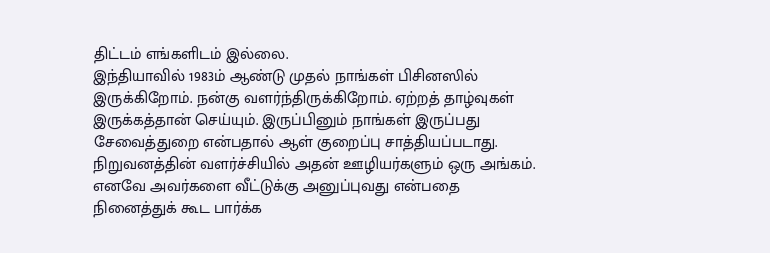திட்டம் எங்களிடம் இல்லை.
இந்தியாவில் 1983ம் ஆண்டு முதல் நாங்கள் பிசினஸில் இருக்கிறோம். நன்கு வளர்ந்திருக்கிறோம். ஏற்றத் தாழ்வுகள் இருக்கத்தான் செய்யும். இருப்பினும் நாங்கள் இருப்பது சேவைத்துறை என்பதால் ஆள் குறைப்பு சாத்தியப்படாது.
நிறுவனத்தின் வளர்ச்சியில் அதன் ஊழியர்களும் ஒரு அங்கம். எனவே அவர்களை வீட்டுக்கு அனுப்புவது என்பதை நினைத்துக் கூட பார்க்க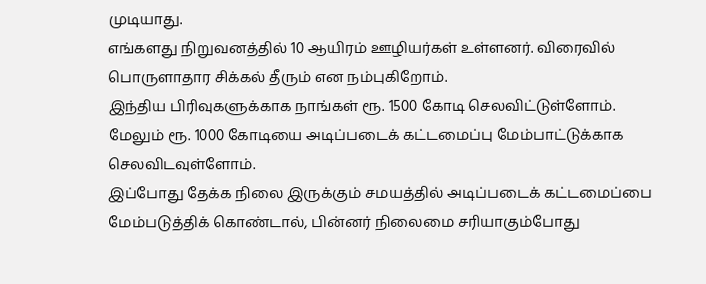முடியாது.
எங்களது நிறுவனத்தில் 10 ஆயிரம் ஊழியர்கள் உள்ளனர். விரைவில் பொருளாதார சிக்கல் தீரும் என நம்புகிறோம்.
இந்திய பிரிவுகளுக்காக நாங்கள் ரூ. 1500 கோடி செலவிட்டுள்ளோம். மேலும் ரூ. 1000 கோடியை அடிப்படைக் கட்டமைப்பு மேம்பாட்டுக்காக செலவிடவுள்ளோம்.
இப்போது தேக்க நிலை இருக்கும் சமயத்தில் அடிப்படைக் கட்டமைப்பை மேம்படுத்திக் கொண்டால், பின்னர் நிலைமை சரியாகும்போது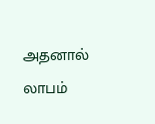அதனால் லாபம்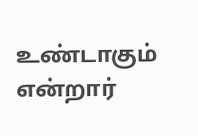உண்டாகும் என்றார்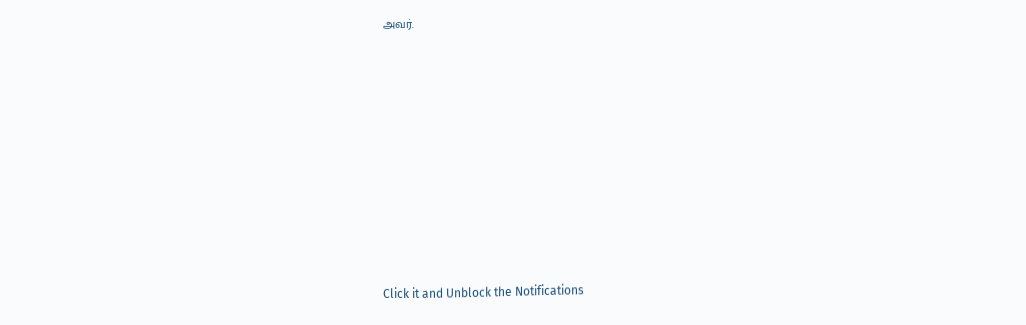அவர்.












Click it and Unblock the Notifications